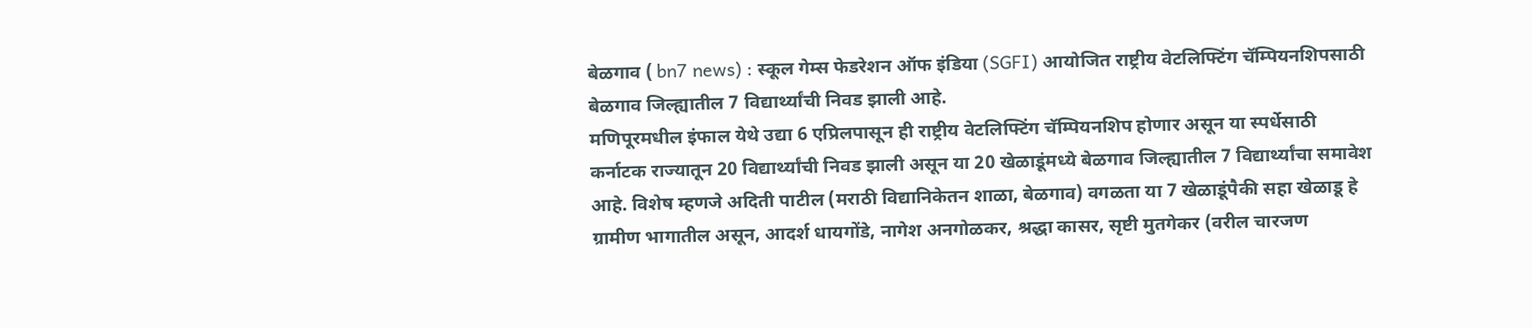बेळगाव ( bn7 news) : स्कूल गेम्स फेडरेशन ऑफ इंडिया (SGFI) आयोजित राष्ट्रीय वेटलिफ्टिंग चॅम्पियनशिपसाठी बेळगाव जिल्ह्यातील 7 विद्यार्थ्यांची निवड झाली आहे.
मणिपूरमधील इंफाल येथे उद्या 6 एप्रिलपासून ही राष्ट्रीय वेटलिफ्टिंग चॅम्पियनशिप होणार असून या स्पर्धेसाठी कर्नाटक राज्यातून 20 विद्यार्थ्यांची निवड झाली असून या 20 खेळाडूंमध्ये बेळगाव जिल्ह्यातील 7 विद्यार्थ्यांचा समावेश आहे. विशेष म्हणजे अदिती पाटील (मराठी विद्यानिकेतन शाळा, बेळगाव) वगळता या 7 खेळाडूंपैकी सहा खेळाडू हे ग्रामीण भागातील असून, आदर्श धायगोंडे, नागेश अनगोळकर, श्रद्धा कासर, सृष्टी मुतगेकर (वरील चारजण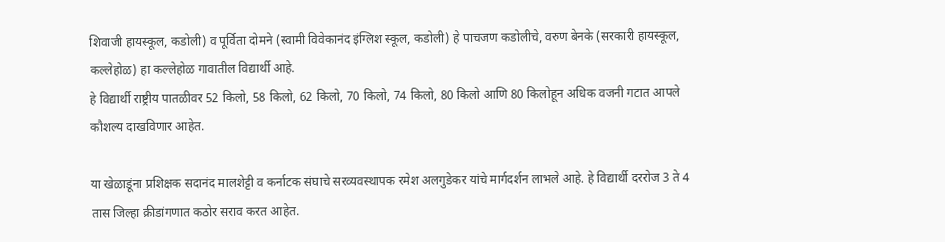शिवाजी हायस्कूल, कडोली) व पूर्विता दोमने (स्वामी विवेकानंद इंग्लिश स्कूल, कडोली) हे पाचजण कडोलीचे, वरुण बेनके (सरकारी हायस्कूल, कल्लेहोळ) हा कल्लेहोळ गावातील विद्यार्थी आहे.
हे विद्यार्थी राष्ट्रीय पातळीवर 52 किलो, 58 किलो, 62 किलो, 70 किलो, 74 किलो, 80 किलो आणि 80 किलोहून अधिक वजनी गटात आपले कौशल्य दाखविणार आहेत.

या खेळाडूंना प्रशिक्षक सदानंद मालशेट्टी व कर्नाटक संघाचे सरव्यवस्थापक रमेश अलगुडेकर यांचे मार्गदर्शन लाभले आहे. हे विद्यार्थी दररोज 3 ते 4 तास जिल्हा क्रीडांगणात कठोर सराव करत आहेत.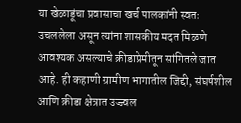या खेळाडूंचा प्रवासाचा खर्च पालकांनी स्वतः उचललेला असून त्यांना शासकीय मदत मिळणे आवश्यक असल्याचे क्रीडाप्रेमीतून सांगितले जात आहे. ही कहाणी ग्रामीण भागातील जिद्दी, संघर्षशील आणि क्रीडा क्षेत्रात उज्ज्वल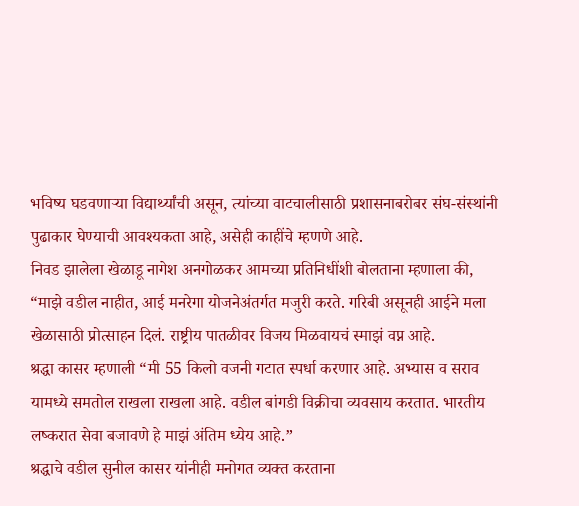भविष्य घडवणाऱ्या विद्यार्थ्यांची असून, त्यांच्या वाटचालीसाठी प्रशासनाबरोबर संघ-संस्थांनी पुढाकार घेण्याची आवश्यकता आहे, असेही काहींचे म्हणणे आहे.
निवड झालेला खेळाडू नागेश अनगोळकर आमच्या प्रतिनिधींशी बोलताना म्हणाला की, “माझे वडील नाहीत, आई मनरेगा योजनेअंतर्गत मजुरी करते. गरिबी असूनही आईने मला खेळासाठी प्रोत्साहन दिलं. राष्ट्रीय पातळीवर विजय मिळवायचं स्माझं वप्न आहे.
श्रद्धा कासर म्हणाली “मी 55 किलो वजनी गटात स्पर्धा करणार आहे. अभ्यास व सराव यामध्ये समतोल राखला राखला आहे. वडील बांगडी विक्रीचा व्यवसाय करतात. भारतीय लष्करात सेवा बजावणे हे माझं अंतिम ध्येय आहे.”
श्रद्धाचे वडील सुनील कासर यांनीही मनोगत व्यक्त करताना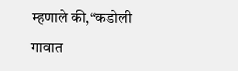म्हणाले की,“कडोली गावात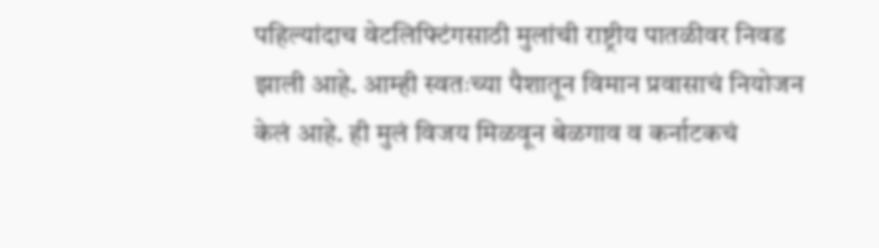पहिल्यांदाच वेटलिफ्टिंगसाठी मुलांची राष्ट्रीय पातळीवर निवड झाली आहे. आम्ही स्वतःच्या पैशातून विमान प्रवासाचं नियोजन केलं आहे. ही मुलं विजय मिळवून बेळगाव व कर्नाटकचं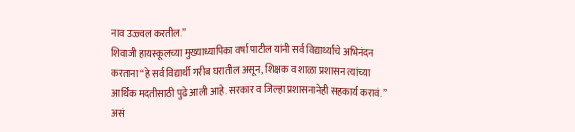नाव उज्ज्वल करतील.”
शिवाजी हायस्कूलच्या मुख्याध्यापिका वर्षा पाटील यांनी सर्व विद्यार्थ्यांचे अभिनंदन करताना “हे सर्व विद्यार्थी गरीब घरातील असून, शिक्षक व शाळा प्रशासन त्यांच्या आर्थिक मदतीसाठी पुढे आली आहे. सरकार व जिल्हा प्रशासनानेही सहकार्य करावं.” असं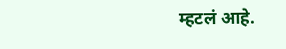म्हटलं आहे.